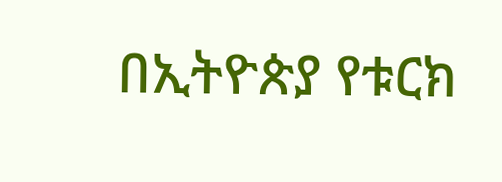በኢትዮጵያ የቱርክ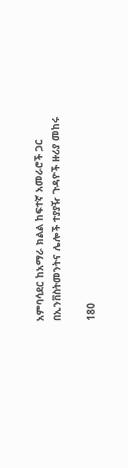አምባሳደር ከአማራ ክልል ከፍተኛ አመራሮች ጋር በኢንቨስትመንትና ሌሎች ተያያዥ ጉዳዮች ዙሪያ መከሩ

180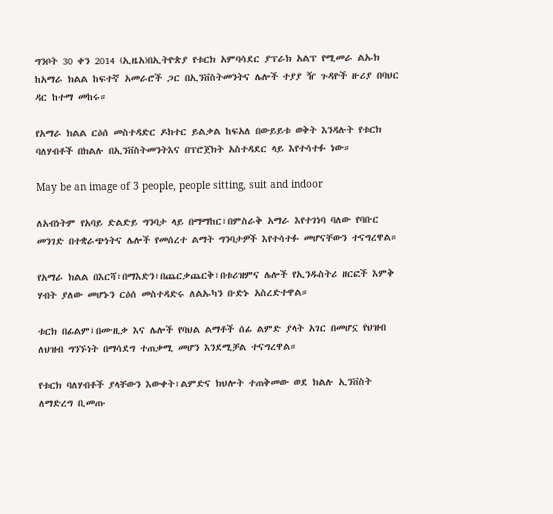ግንቦት 30 ቀን 2014 (ኢዜአ)በኢትዮጵያ የቱርክ አምባሳደር ያፕራክ አልፕ የሚመራ ልኡክ ከአማራ ክልል ከፍተኛ አመራሮች ጋር በኢንቨስትመንትና ሌሎች ተያያ ዥ ጉዳዮች ዙሪያ በባህር ዳር ከተማ መከሩ።

የአማራ ክልል ርዕሰ መስተዳድር ዶክተር ይልቃል ከፍአለ በውይይቱ ወቅት እንዳሉት የቱርክ ባለሃብቶች በክልሉ በኢንቨስትመንትእና በፕሮጀክት አስተዳደር ላይ እየተሳተፉ ነው።

May be an image of 3 people, people sitting, suit and indoor

ለአብነትም የአባይ ድልድይ ግንባታ ላይ በማማከር፣በምስራቅ አማራ እየተገነባ ባለው የባቡር መንገድ በተቋራጭነትና ሌሎች የመሰረተ ልማት ግንባታዎች እየተሳተፉ መሆናቸውን ተናግረዋል።

የአማራ ክልል በእርሻ፣በማእድን፣በጨርቃጨርቅ፣በቱሪዝምና ሌሎች የኢንዱስትሪ ዘርፎች እምቅ ሃብት ያለው መሆኑን ርዕሰ መስተዳድሩ ለልኡካን ቡድኑ አስረድተዋል።

ቱርክ በፊልም፤በሙዚቃ እና ሌሎች የባህል ልማቶች ሰፊ ልምድ ያላት አገር በመሆኗ የህዝብ ለህዝብ ግንኙነት በማሳደግ ተጠቃሚ መሆን እንደሚቻል ተናግረዋል።

የቱርክ ባለሃብቶች ያላቸውን እውቀት፣ልምድና ክህሎት ተጠቅመው ወደ ክልሉ ኢንቨስት ለማድረግ ቢመጡ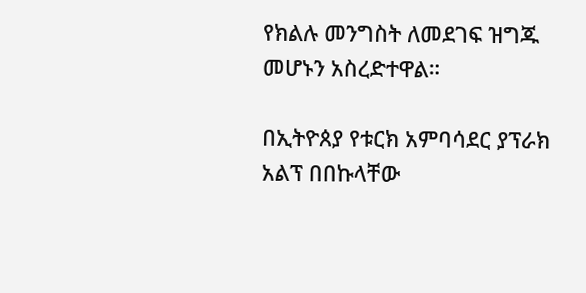የክልሉ መንግስት ለመደገፍ ዝግጁ መሆኑን አስረድተዋል።

በኢትዮጰያ የቱርክ አምባሳደር ያፕራክ አልፕ በበኩላቸው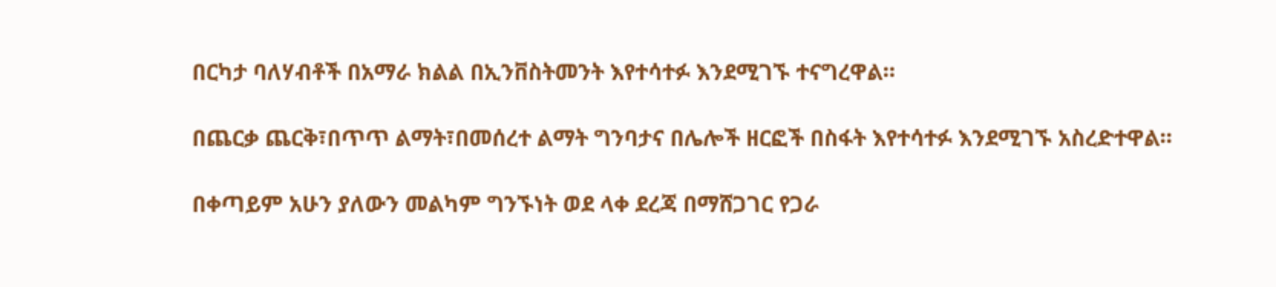በርካታ ባለሃብቶች በአማራ ክልል በኢንቨስትመንት እየተሳተፉ እንደሚገኙ ተናግረዋል።

በጨርቃ ጨርቅ፣በጥጥ ልማት፣በመሰረተ ልማት ግንባታና በሌሎች ዘርፎች በስፋት እየተሳተፉ እንደሚገኙ አስረድተዋል።

በቀጣይም አሁን ያለውን መልካም ግንኙነት ወደ ላቀ ደረጃ በማሸጋገር የጋራ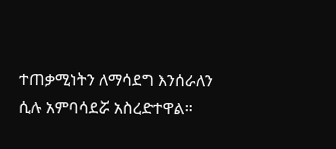ተጠቃሚነትን ለማሳደግ እንሰራለን ሲሉ አምባሳደሯ አስረድተዋል።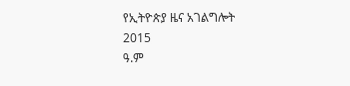የኢትዮጵያ ዜና አገልግሎት
2015
ዓ.ም